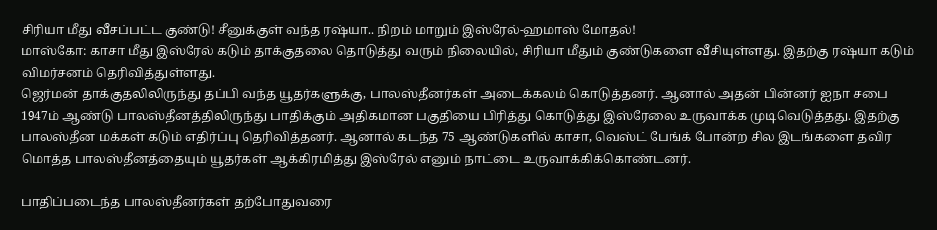சிரியா மீது வீசப்பட்ட குண்டு! சீனுக்குள் வந்த ரஷ்யா.. நிறம் மாறும் இஸ்ரேல்-ஹமாஸ் மோதல்!
மாஸ்கோ: காசா மீது இஸ்ரேல் கடும் தாக்குதலை தொடுத்து வரும் நிலையில், சிரியா மீதும் குண்டுகளை வீசியுள்ளது. இதற்கு ரஷ்யா கடும் விமர்சனம் தெரிவித்துள்ளது.
ஜெர்மன் தாக்குதலிலிருந்து தப்பி வந்த யூதர்களுக்கு, பாலஸ்தீனர்கள் அடைக்கலம் கொடுத்தனர். ஆனால் அதன் பின்னர் ஐநா சபை 1947ம் ஆண்டு பாலஸ்தீனத்திலிருந்து பாதிக்கும் அதிகமான பகுதியை பிரித்து கொடுத்து இஸ்ரேலை உருவாக்க முடிவெடுத்தது. இதற்கு பாலஸ்தீன மக்கள் கடும் எதிர்ப்பு தெரிவித்தனர். ஆனால் கடந்த 75 ஆண்டுகளில் காசா, வெஸ்ட் பேங்க் போன்ற சில இடங்களை தவிர மொத்த பாலஸ்தீனத்தையும் யூதர்கள் ஆக்கிரமித்து இஸ்ரேல் எனும் நாட்டை உருவாக்கிக்கொண்டனர்.

பாதிப்படைந்த பாலஸ்தீனர்கள் தற்போதுவரை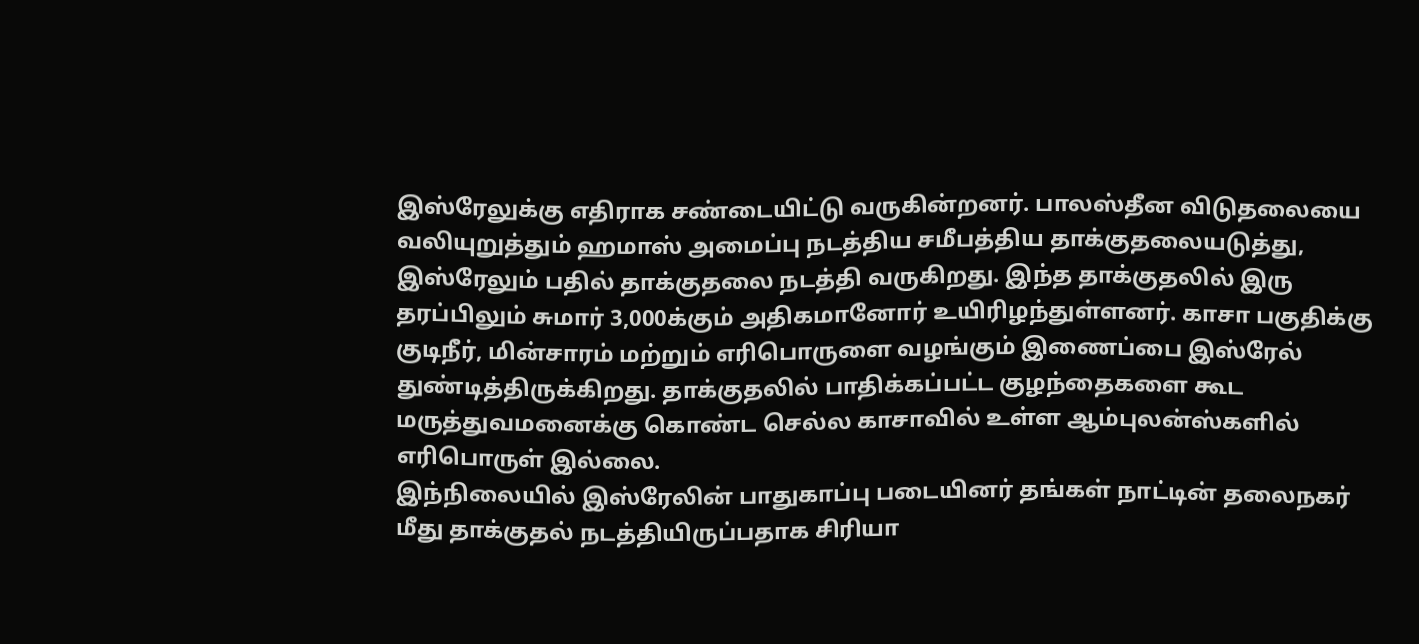இஸ்ரேலுக்கு எதிராக சண்டையிட்டு வருகின்றனர். பாலஸ்தீன விடுதலையை வலியுறுத்தும் ஹமாஸ் அமைப்பு நடத்திய சமீபத்திய தாக்குதலையடுத்து, இஸ்ரேலும் பதில் தாக்குதலை நடத்தி வருகிறது. இந்த தாக்குதலில் இரு தரப்பிலும் சுமார் 3,000க்கும் அதிகமானோர் உயிரிழந்துள்ளனர். காசா பகுதிக்கு குடிநீர், மின்சாரம் மற்றும் எரிபொருளை வழங்கும் இணைப்பை இஸ்ரேல் துண்டித்திருக்கிறது. தாக்குதலில் பாதிக்கப்பட்ட குழந்தைகளை கூட மருத்துவமனைக்கு கொண்ட செல்ல காசாவில் உள்ள ஆம்புலன்ஸ்களில் எரிபொருள் இல்லை.
இந்நிலையில் இஸ்ரேலின் பாதுகாப்பு படையினர் தங்கள் நாட்டின் தலைநகர் மீது தாக்குதல் நடத்தியிருப்பதாக சிரியா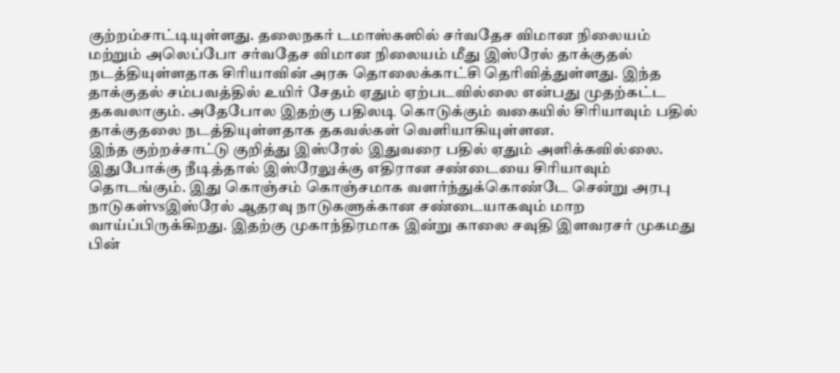குற்றம்சாட்டியுள்ளது. தலைநகர் டமாஸ்கஸில் சர்வதேச விமான நிலையம் மற்றும் அலெப்போ சர்வதேச விமான நிலையம் மீது இஸ்ரேல் தாக்குதல் நடத்தியுள்ளதாக சிரியாவின் அரசு தொலைக்காட்சி தெரிவித்துள்ளது. இந்த தாக்குதல் சம்பவத்தில் உயிர் சேதம் ஏதும் ஏற்படவில்லை என்பது முதற்கட்ட தகவலாகும். அதேபோல இதற்கு பதிலடி கொடுக்கும் வகையில் சிரியாவும் பதில் தாக்குதலை நடத்தியுள்ளதாக தகவல்கள் வெளியாகியுள்ளன.
இந்த குற்றச்சாட்டு குறித்து இஸ்ரேல் இதுவரை பதில் ஏதும் அளிக்கவில்லை. இதுபோக்கு நீடித்தால் இஸ்ரேலுக்கு எதிரான சண்டையை சிரியாவும் தொடங்கும். இது கொஞ்சம் கொஞ்சமாக வளர்ந்துக்கொண்டே சென்று அரபு நாடுகள்vsஇஸ்ரேல் ஆதரவு நாடுகளுக்கான சண்டையாகவும் மாற வாய்ப்பிருக்கிறது. இதற்கு முகாந்திரமாக இன்று காலை சவுதி இளவரசர் முகமது பின்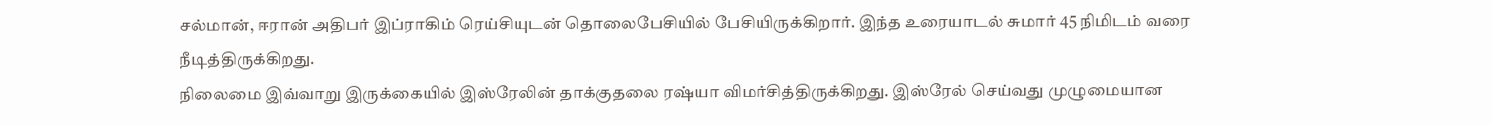சல்மான், ஈரான் அதிபர் இப்ராகிம் ரெய்சியுடன் தொலைபேசியில் பேசியிருக்கிறார். இந்த உரையாடல் சுமார் 45 நிமிடம் வரை நீடித்திருக்கிறது.
நிலைமை இவ்வாறு இருக்கையில் இஸ்ரேலின் தாக்குதலை ரஷ்யா விமர்சித்திருக்கிறது. இஸ்ரேல் செய்வது முழுமையான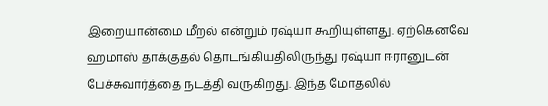இறையான்மை மீறல் என்றும் ரஷ்யா கூறியுள்ளது. ஏற்கெனவே ஹமாஸ் தாக்குதல் தொடங்கியதிலிருந்து ரஷ்யா ஈரானுடன் பேச்சுவார்த்தை நடத்தி வருகிறது. இந்த மோதலில்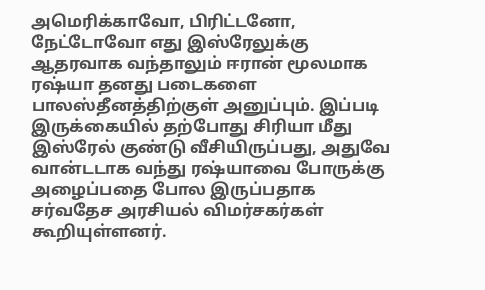அமெரிக்காவோ, பிரிட்டனோ, நேட்டோவோ எது இஸ்ரேலுக்கு ஆதரவாக வந்தாலும் ஈரான் மூலமாக ரஷ்யா தனது படைகளை பாலஸ்தீனத்திற்குள் அனுப்பும். இப்படி இருக்கையில் தற்போது சிரியா மீது இஸ்ரேல் குண்டு வீசியிருப்பது, அதுவே வான்டடாக வந்து ரஷ்யாவை போருக்கு அழைப்பதை போல இருப்பதாக சர்வதேச அரசியல் விமர்சகர்கள் கூறியுள்ளனர்.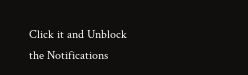Click it and Unblock the Notifications